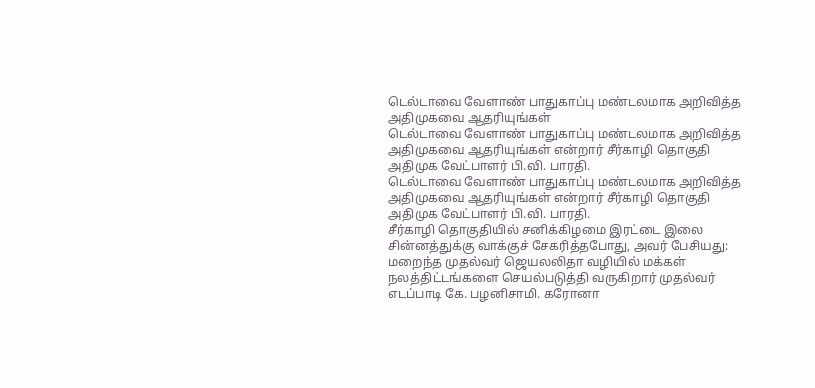டெல்டாவை வேளாண் பாதுகாப்பு மண்டலமாக அறிவித்த அதிமுகவை ஆதரியுங்கள்
டெல்டாவை வேளாண் பாதுகாப்பு மண்டலமாக அறிவித்த அதிமுகவை ஆதரியுங்கள் என்றார் சீர்காழி தொகுதி அதிமுக வேட்பாளர் பி.வி. பாரதி.
டெல்டாவை வேளாண் பாதுகாப்பு மண்டலமாக அறிவித்த அதிமுகவை ஆதரியுங்கள் என்றார் சீர்காழி தொகுதி அதிமுக வேட்பாளர் பி.வி. பாரதி.
சீர்காழி தொகுதியில் சனிக்கிழமை இரட்டை இலை சின்னத்துக்கு வாக்குச் சேகரித்தபோது, அவர் பேசியது: மறைந்த முதல்வர் ஜெயலலிதா வழியில் மக்கள் நலத்திட்டங்களை செயல்படுத்தி வருகிறார் முதல்வர் எடப்பாடி கே. பழனிசாமி. கரோனா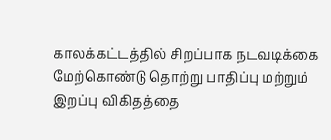காலக்கட்டத்தில் சிறப்பாக நடவடிக்கை மேற்கொண்டு தொற்று பாதிப்பு மற்றும் இறப்பு விகிதத்தை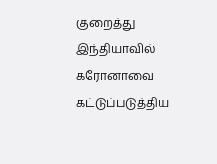குறைத்து இந்தியாவில் கரோனாவை கட்டுப்படுத்திய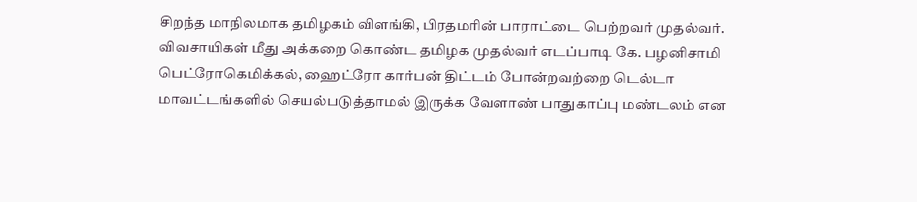சிறந்த மாநிலமாக தமிழகம் விளங்கி, பிரதமரின் பாராட்டை பெற்றவர் முதல்வர். விவசாயிகள் மீது அக்கறை கொண்ட தமிழக முதல்வர் எடப்பாடி கே. பழனிசாமி பெட்ரோகெமிக்கல், ஹைட்ரோ கார்பன் திட்டம் போன்றவற்றை டெல்டா மாவட்டங்களில் செயல்படுத்தாமல் இருக்க வேளாண் பாதுகாப்பு மண்டலம் என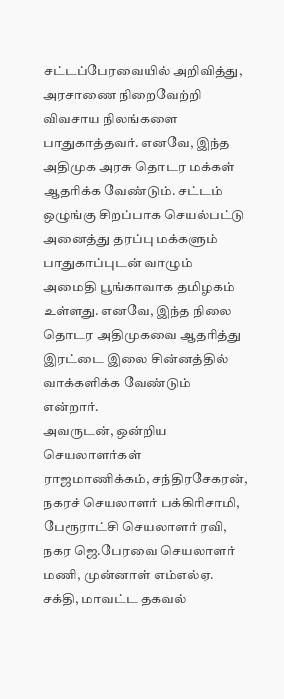சட்டப்பேரவையில் அறிவித்து, அரசாணை நிறைவேற்றி விவசாய நிலங்களை பாதுகாத்தவர். எனவே, இந்த அதிமுக அரசு தொடர மக்கள் ஆதரிக்க வேண்டும். சட்டம் ஒழுங்கு சிறப்பாக செயல்பட்டு அனைத்து தரப்பு மக்களும் பாதுகாப்புடன் வாழும் அமைதி பூங்காவாக தமிழகம் உள்ளது. எனவே, இந்த நிலை தொடர அதிமுகவை ஆதரித்து இரட்டை இலை சின்னத்தில் வாக்களிக்க வேண்டும் என்றார்.
அவருடன், ஒன்றிய செயலாளர்கள் ராஜமாணிக்கம், சந்திரசேகரன், நகரச் செயலாளர் பக்கிரிசாமி, பேரூராட்சி செயலாளர் ரவி, நகர ஜெ.பேரவை செயலாளர் மணி, முன்னாள் எம்எல்ஏ. சக்தி, மாவட்ட தகவல்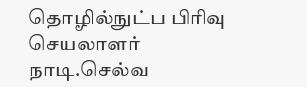தொழில்நுட்ப பிரிவு செயலாளர் நாடி.செல்வ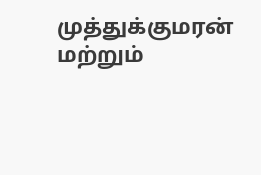முத்துக்குமரன் மற்றும்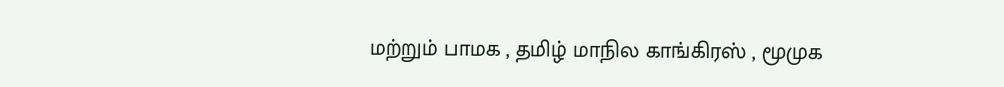மற்றும் பாமக , தமிழ் மாநில காங்கிரஸ் , மூமுக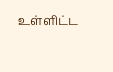உள்ளிட்ட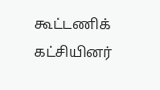கூட்டணிக் கட்சியினர்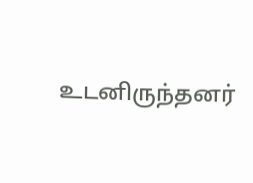உடனிருந்தனர்